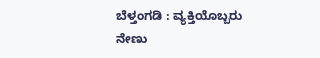ಬೆಳ್ತಂಗಡಿ : ವ್ಯಕ್ತಿಯೊಬ್ಬರು ನೇಣು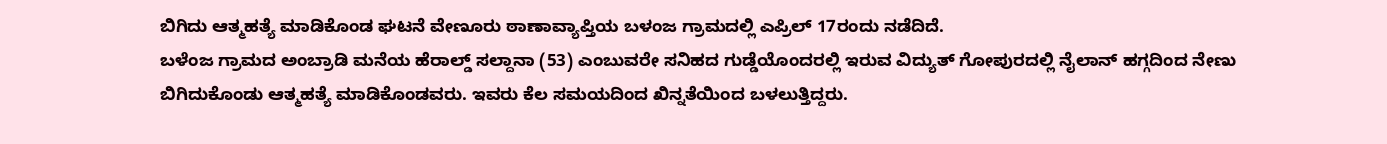ಬಿಗಿದು ಆತ್ಮಹತ್ಯೆ ಮಾಡಿಕೊಂಡ ಘಟನೆ ವೇಣೂರು ಠಾಣಾವ್ಯಾಪ್ತಿಯ ಬಳಂಜ ಗ್ರಾಮದಲ್ಲಿ ಎಪ್ರಿಲ್ 17ರಂದು ನಡೆದಿದೆ.
ಬಳೆಂಜ ಗ್ರಾಮದ ಅಂಬ್ರಾಡಿ ಮನೆಯ ಹೆರಾಲ್ಡ್ ಸಲ್ದಾನಾ (53) ಎಂಬುವರೇ ಸನಿಹದ ಗುಡ್ಡೆಯೊಂದರಲ್ಲಿ ಇರುವ ವಿದ್ಯುತ್ ಗೋಪುರದಲ್ಲಿ ನೈಲಾನ್ ಹಗ್ಗದಿಂದ ನೇಣು ಬಿಗಿದುಕೊಂಡು ಆತ್ಮಹತ್ಯೆ ಮಾಡಿಕೊಂಡವರು. ಇವರು ಕೆಲ ಸಮಯದಿಂದ ಖಿನ್ನತೆಯಿಂದ ಬಳಲುತ್ತಿದ್ದರು.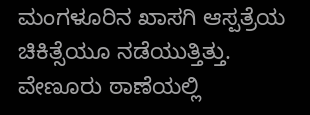ಮಂಗಳೂರಿನ ಖಾಸಗಿ ಆಸ್ಪತ್ರೆಯ ಚಿಕಿತ್ಸೆಯೂ ನಡೆಯುತ್ತಿತ್ತು. ವೇಣೂರು ಠಾಣೆಯಲ್ಲಿ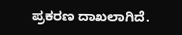ಪ್ರಕರಣ ದಾಖಲಾಗಿದೆ.